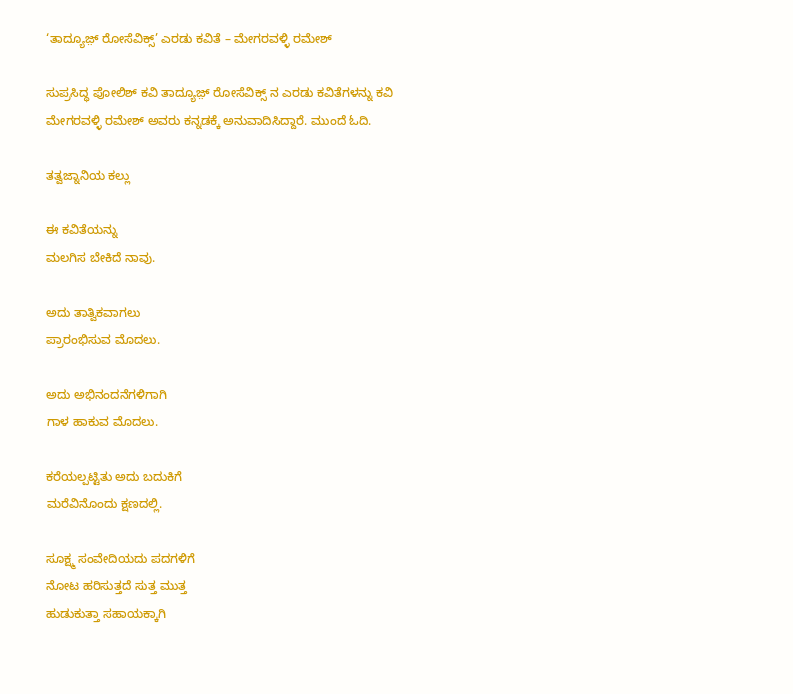‘ತಾದ್ಯೂಜ಼್ ರೋಸೆವಿಕ್ಸ್’ ಎರಡು ಕವಿತೆ – ಮೇಗರವಳ್ಳಿ ರಮೇಶ್

ಸುಪ್ರಸಿದ್ಧ ಪೋಲಿಶ್ ಕವಿ ತಾದ್ಯೂಜ಼್ ರೋಸೆವಿಕ್ಸ್ ನ ಎರಡು ಕವಿತೆಗಳನ್ನು ಕವಿ ಮೇಗರವಳ್ಳಿ ರಮೇಶ್ ಅವರು ಕನ್ನಡಕ್ಕೆ ಅನುವಾದಿಸಿದ್ದಾರೆ. ಮುಂದೆ ಓದಿ.

ತತ್ವಜ್ನಾನಿಯ ಕಲ್ಲು

ಈ ಕವಿತೆಯನ್ನು
ಮಲಗಿಸ ಬೇಕಿದೆ ನಾವು.

ಅದು ತಾತ್ವಿಕವಾಗಲು
ಪ್ರಾರಂಭಿಸುವ ಮೊದಲು.

ಅದು ಅಭಿನಂದನೆಗಳಿಗಾಗಿ
ಗಾಳ ಹಾಕುವ ಮೊದಲು.

ಕರೆಯಲ್ಪಟ್ಟಿತು ಅದು ಬದುಕಿಗೆ
ಮರೆವಿನೊಂದು ಕ್ಷಣದಲ್ಲಿ.

ಸೂಕ್ಷ್ಮ ಸಂವೇದಿಯದು ಪದಗಳಿಗೆ
ನೋಟ ಹರಿಸುತ್ತದೆ ಸುತ್ತ ಮುತ್ತ
ಹುಡುಕುತ್ತಾ ಸಹಾಯಕ್ಕಾಗಿ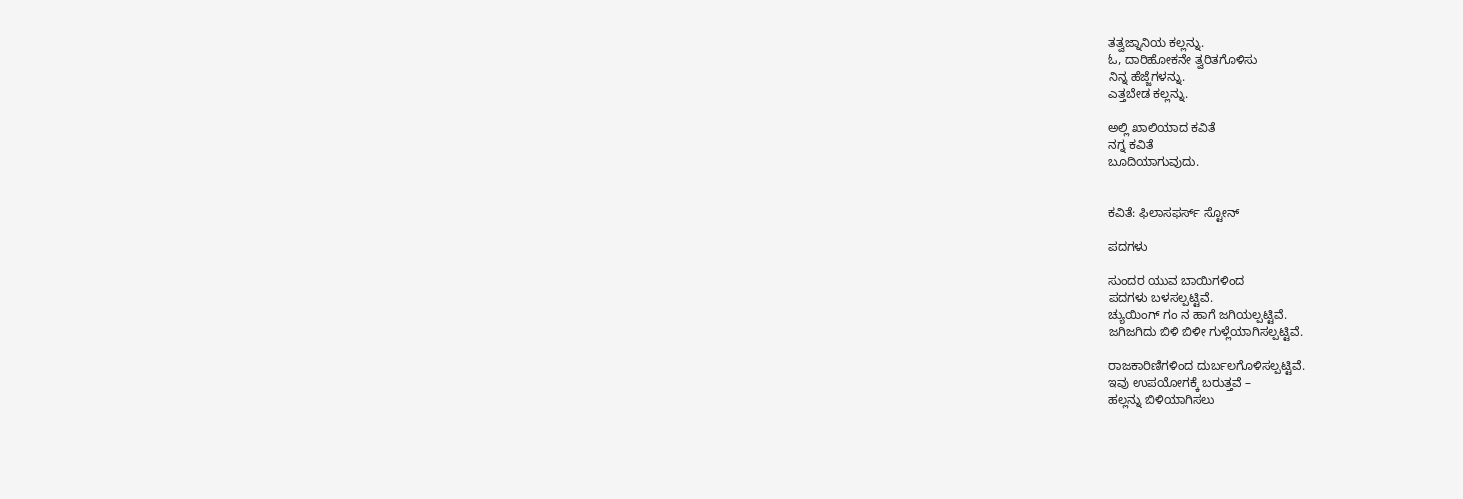ತತ್ವಜ್ನಾನಿಯ ಕಲ್ಲನ್ನು.
ಓ, ದಾರಿಹೋಕನೇ ತ್ವರಿತಗೊಳಿಸು
ನಿನ್ನ ಹೆಜ್ಜೆಗಳನ್ನು.
ಎತ್ತಬೇಡ ಕಲ್ಲನ್ನು.

ಅಲ್ಲಿ ಖಾಲಿಯಾದ ಕವಿತೆ
ನಗ್ನ ಕವಿತೆ
ಬೂದಿಯಾಗುವುದು.


ಕವಿತೆ: ಫಿಲಾಸಫರ್ಸ್ ಸ್ಟೋನ್

ಪದಗಳು

ಸುಂದರ ಯುವ ಬಾಯಿಗಳಿಂದ
ಪದಗಳು ಬಳಸಲ್ಪಟ್ಟಿವೆ.
ಚ್ಯುಯಿಂಗ್ ಗಂ ನ ಹಾಗೆ ಜಗಿಯಲ್ಪಟ್ಟಿವೆ.
ಜಗಿಜಗಿದು ಬಿಳಿ ಬಿಳೀ ಗುಳ್ಲೆಯಾಗಿಸಲ್ಪಟ್ಟಿವೆ.

ರಾಜಕಾರಿಣಿಗಳಿಂದ ದುರ್ಬಲಗೊಳಿಸಲ್ಪಟ್ಟಿವೆ.
ಇವು ಉಪಯೋಗಕ್ಕೆ ಬರುತ್ತವೆ –
ಹಲ್ಲನ್ನು ಬಿಳಿಯಾಗಿಸಲು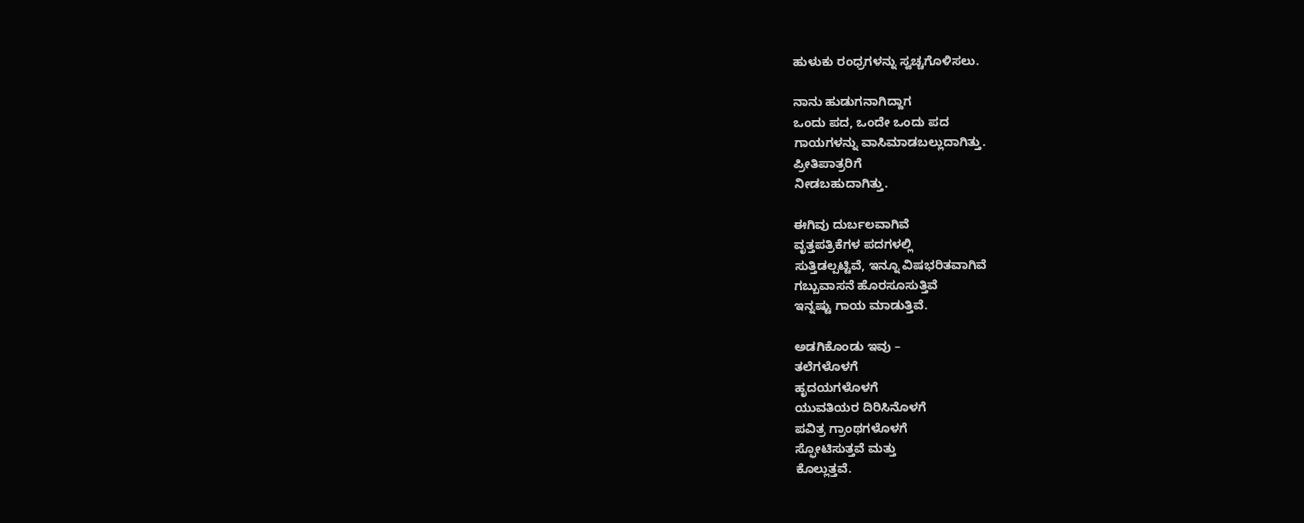ಹುಳುಕು ರಂಧ್ರಗಳನ್ನು ಸ್ವಚ್ಚಗೊಳಿಸಲು.

ನಾನು ಹುಡುಗನಾಗಿದ್ದಾಗ
ಒಂದು ಪದ, ಒಂದೇ ಒಂದು ಪದ
ಗಾಯಗಳನ್ನು ವಾಸಿಮಾಡಬಲ್ಲುದಾಗಿತ್ತು.
ಪ್ರೀತಿಪಾತ್ರರಿಗೆ
ನೀಡಬಹುದಾಗಿತ್ತು.

ಈಗಿವು ದುರ್ಬಲವಾಗಿವೆ
ವೃತ್ತಪತ್ರಿಕೆಗಳ ಪದಗಳಲ್ಲಿ
ಸುತ್ತಿಡಲ್ಪಟ್ಟಿವೆ, ಇನ್ನೂ ವಿಷಭರಿತವಾಗಿವೆ
ಗಬ್ಬುವಾಸನೆ ಹೊರಸೂಸುತ್ತಿವೆ
ಇನ್ನಷ್ಟು ಗಾಯ ಮಾಡುತ್ತಿವೆ.

ಅಡಗಿಕೊಂಡು ಇವು –
ತಲೆಗಳೊಳಗೆ
ಹೃದಯಗಳೊಳಗೆ
ಯುವತಿಯರ ದಿರಿಸಿನೊಳಗೆ
ಪವಿತ್ರ ಗ್ರಾಂಥಗಳೊಳಗೆ
ಸ್ಫೋಟಿಸುತ್ತವೆ ಮತ್ತು
ಕೊಲ್ಲುತ್ತವೆ.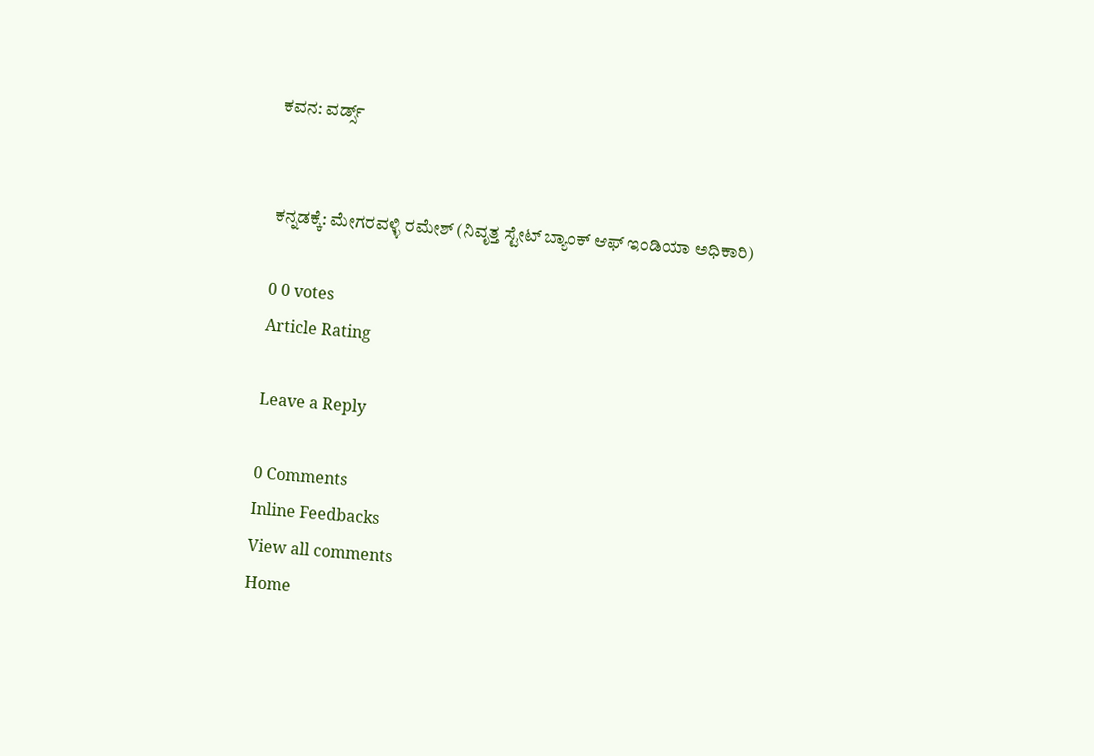ಕವನ: ವರ್ಡ್ಸ್


ಕನ್ನಡಕ್ಕೆ: ಮೇಗರವಳ್ಳಿ ರಮೇಶ್ (ನಿವೃತ್ತ ಸ್ಟೇಟ್ ಬ್ಯಾಂಕ್ ಆಫ್ ಇಂಡಿಯಾ ಅಧಿಕಾರಿ)

0 0 votes
Article Rating

Leave a Reply

0 Comments
Inline Feedbacks
View all comments
Home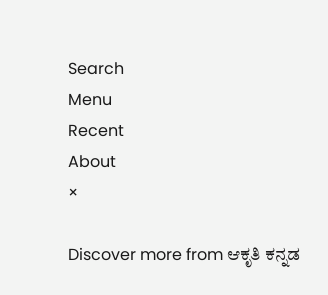Search
Menu
Recent
About
×

Discover more from ಆಕೃತಿ ಕನ್ನಡ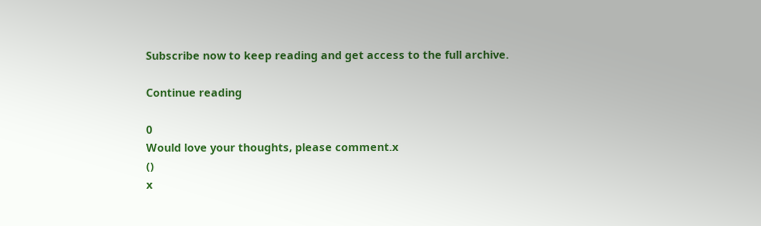Subscribe now to keep reading and get access to the full archive.

Continue reading

0
Would love your thoughts, please comment.x
()
x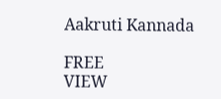Aakruti Kannada

FREE
VIEW